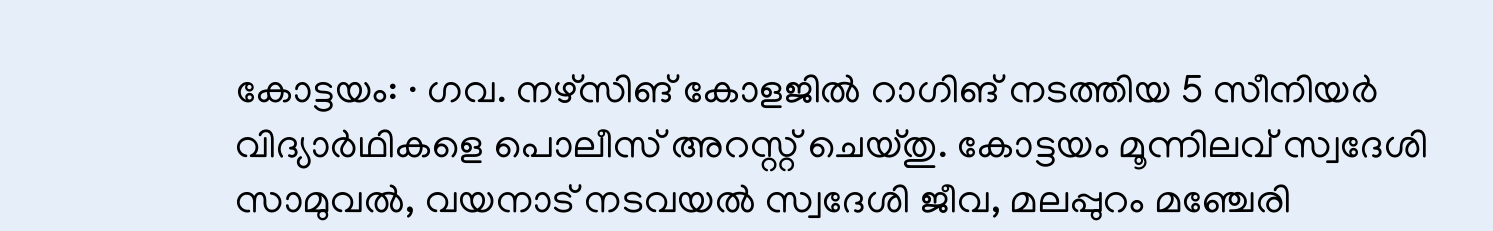കോട്ടയം: · ഗവ. നഴ്സിങ് കോളജിൽ റാഗിങ് നടത്തിയ 5 സീനിയർ വിദ്യാർഥികളെ പൊലീസ് അറസ്റ്റ് ചെയ്തു. കോട്ടയം മൂന്നിലവ് സ്വദേശി സാമുവൽ, വയനാട് നടവയൽ സ്വദേശി ജീവ, മലപ്പുറം മഞ്ചേരി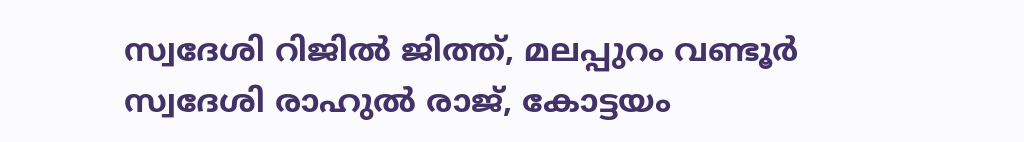സ്വദേശി റിജിൽ ജിത്ത്, മലപ്പുറം വണ്ടൂർ സ്വദേശി രാഹുൽ രാജ്, കോട്ടയം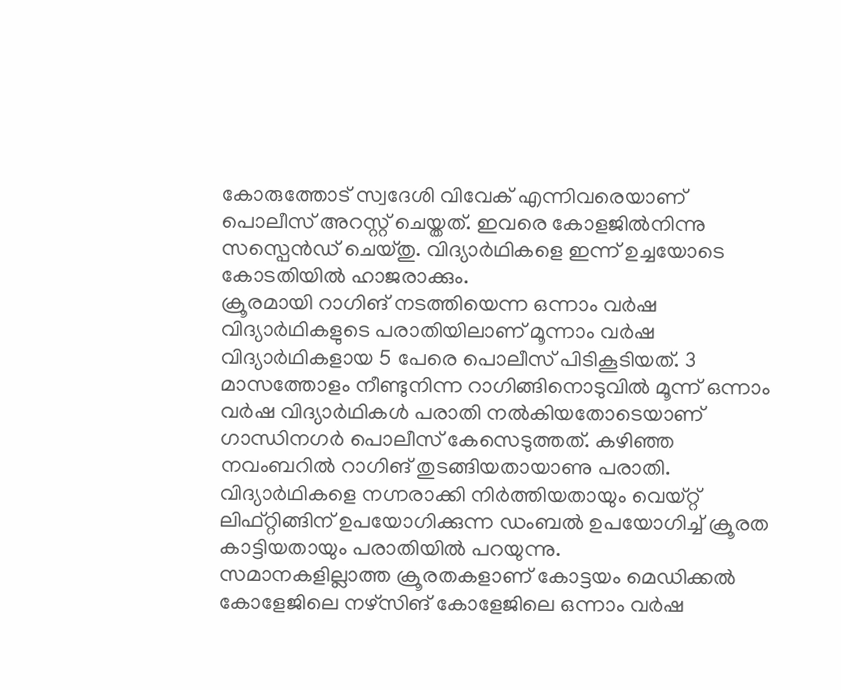കോരുത്തോട് സ്വദേശി വിവേക് എന്നിവരെയാണ് പൊലീസ് അറസ്റ്റ് ചെയ്തത്. ഇവരെ കോളജിൽനിന്നു സസ്പെൻഡ് ചെയ്തു. വിദ്യാർഥികളെ ഇന്ന് ഉച്ചയോടെ കോടതിയിൽ ഹാജരാക്കും.
ക്രൂരമായി റാഗിങ് നടത്തിയെന്ന ഒന്നാം വർഷ വിദ്യാർഥികളുടെ പരാതിയിലാണ് മൂന്നാം വർഷ വിദ്യാർഥികളായ 5 പേരെ പൊലീസ് പിടികൂടിയത്. 3 മാസത്തോളം നീണ്ടുനിന്ന റാഗിങ്ങിനൊടുവിൽ മൂന്ന് ഒന്നാം വർഷ വിദ്യാർഥികൾ പരാതി നൽകിയതോടെയാണ് ഗാന്ധിനഗർ പൊലീസ് കേസെടുത്തത്. കഴിഞ്ഞ നവംബറിൽ റാഗിങ് തുടങ്ങിയതായാണു പരാതി. വിദ്യാർഥികളെ നഗ്നരാക്കി നിർത്തിയതായും വെയ്റ്റ് ലിഫ്റ്റിങ്ങിന് ഉപയോഗിക്കുന്ന ഡംബൽ ഉപയോഗിച്ച് ക്രൂരത കാട്ടിയതായും പരാതിയിൽ പറയുന്നു.
സമാനകളില്ലാത്ത ക്രൂരതകളാണ് കോട്ടയം മെഡിക്കൽ കോളേജിലെ നഴ്സിങ് കോളേജിലെ ഒന്നാം വർഷ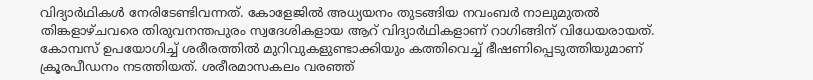വിദ്യാർഥികൾ നേരിടേണ്ടിവന്നത്. കോളേജിൽ അധ്യയനം തുടങ്ങിയ നവംബർ നാലുമുതൽ തിങ്കളാഴ്ചവരെ തിരുവനന്തപുരം സ്വദേശികളായ ആറ് വിദ്യാർഥികളാണ് റാഗിങ്ങിന് വിധേയരായത്. കോമ്പസ് ഉപയോഗിച്ച് ശരീരത്തിൽ മുറിവുകളുണ്ടാക്കിയും കത്തിവെച്ച് ഭീഷണിപ്പെടുത്തിയുമാണ് ക്രൂരപീഡനം നടത്തിയത്. ശരീരമാസകലം വരഞ്ഞ്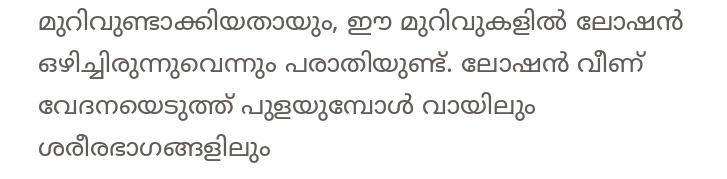മുറിവുണ്ടാക്കിയതായും, ഈ മുറിവുകളിൽ ലോഷൻ ഒഴിച്ചിരുന്നുവെന്നും പരാതിയുണ്ട്. ലോഷൻ വീണ് വേദനയെടുത്ത് പുളയുമ്പോൾ വായിലും ശരീരഭാഗങ്ങളിലും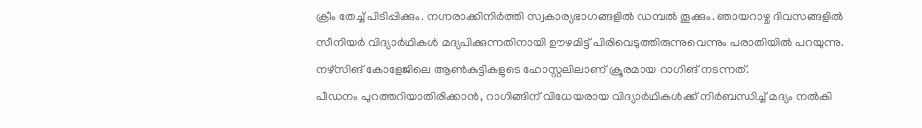ക്രീം തേച്ച് പിടിപ്പിക്കും. നഗ്നരാക്കിനിർത്തി സ്വകാര്യഭാഗങ്ങളിൽ ഡമ്പൽ തൂക്കും. ഞായറാഴ്ച ദിവസങ്ങളിൽ സീനിയർ വിദ്യാർഥികൾ മദ്യപിക്കുന്നതിനായി ഊഴമിട്ട് പിരിവെടുത്തിരുന്നുവെന്നും പരാതിയിൽ പറയുന്നു. നഴ്സിങ് കോളേജിലെ ആൺകുട്ടികളുടെ ഹോസ്റ്റലിലാണ് ക്രൂരമായ റാഗിങ് നടന്നത്.
പീഡനം പുറത്തറിയാതിരിക്കാൻ, റാഗിങ്ങിന് വിധേയരായ വിദ്യാർഥികൾക്ക് നിർബന്ധിച്ച് മദ്യം നൽകി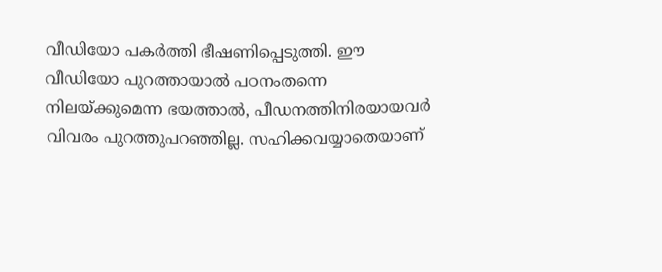വീഡിയോ പകർത്തി ഭീഷണിപ്പെടുത്തി. ഈ വീഡിയോ പുറത്തായാൽ പഠനംതന്നെ നിലയ്ക്കുമെന്ന ഭയത്താൽ, പീഡനത്തിനിരയായവർ വിവരം പുറത്തുപറഞ്ഞില്ല. സഹിക്കവയ്യാതെയാണ്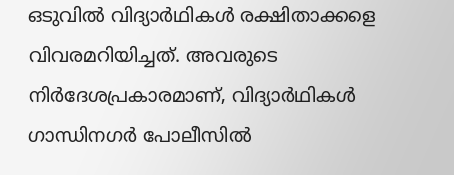ഒടുവിൽ വിദ്യാർഥികൾ രക്ഷിതാക്കളെ വിവരമറിയിച്ചത്. അവരുടെ നിർദേശപ്രകാരമാണ്, വിദ്യാർഥികൾ ഗാന്ധിനഗർ പോലീസിൽ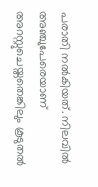പരാതി നൽകിയത്. നിലവിൽ അഞ്ചുപേരെയാണ് അറസ്റ്റുചെയ്തതെങ്കിലും കൂടുതൽ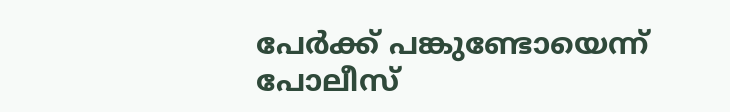പേർക്ക് പങ്കുണ്ടോയെന്ന് പോലീസ്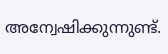അന്വേഷിക്കുന്നുണ്ട്.